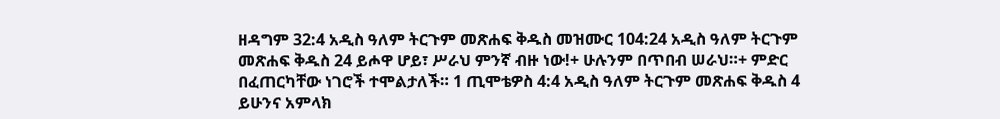ዘዳግም 32:4 አዲስ ዓለም ትርጉም መጽሐፍ ቅዱስ መዝሙር 104:24 አዲስ ዓለም ትርጉም መጽሐፍ ቅዱስ 24 ይሖዋ ሆይ፣ ሥራህ ምንኛ ብዙ ነው!+ ሁሉንም በጥበብ ሠራህ።+ ምድር በፈጠርካቸው ነገሮች ተሞልታለች። 1 ጢሞቴዎስ 4:4 አዲስ ዓለም ትርጉም መጽሐፍ ቅዱስ 4 ይሁንና አምላክ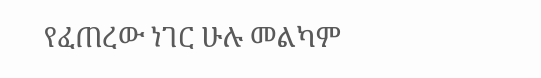የፈጠረው ነገር ሁሉ መልካም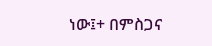ነው፤+ በምስጋና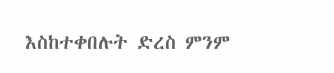እስከተቀበሉት ድረስ ምንም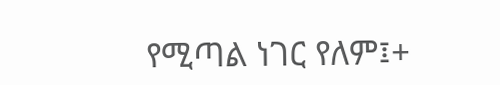የሚጣል ነገር የለም፤+